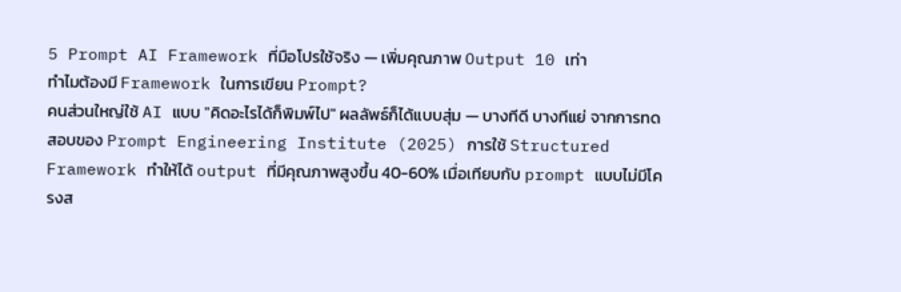5 Prompt AI Framework ที่มือโปรใช้จริง — เพิ่มคุณภาพ Output 10 เท่า
ทำไมต้องมี Framework ในการเขียน Prompt?
คนส่วนใหญ่ใช้ AI แบบ "คิดอะไรได้ก็พิมพ์ไป" ผลลัพธ์ก็ได้แบบสุ่ม — บางทีดี บางทีแย่ จากการทดสอบของ Prompt Engineering Institute (2025) การใช้ Structured Framework ทำให้ได้ output ที่มีคุณภาพสูงขึ้น 40-60% เมื่อเทียบกับ prompt แบบไม่มีโครงส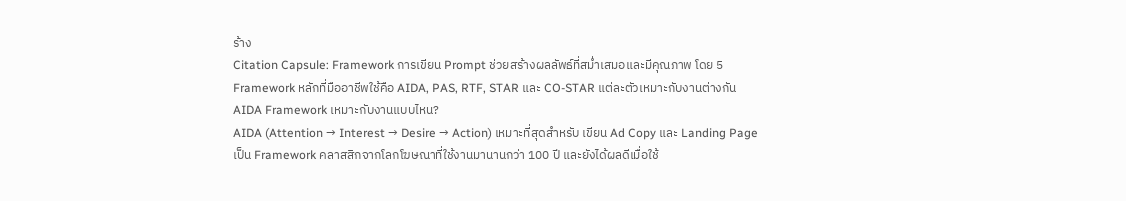ร้าง
Citation Capsule: Framework การเขียน Prompt ช่วยสร้างผลลัพธ์ที่สม่ำเสมอและมีคุณภาพ โดย 5 Framework หลักที่มืออาชีพใช้คือ AIDA, PAS, RTF, STAR และ CO-STAR แต่ละตัวเหมาะกับงานต่างกัน
AIDA Framework เหมาะกับงานแบบไหน?
AIDA (Attention → Interest → Desire → Action) เหมาะที่สุดสำหรับ เขียน Ad Copy และ Landing Page เป็น Framework คลาสสิกจากโลกโฆษณาที่ใช้งานมานานกว่า 100 ปี และยังได้ผลดีเมื่อใช้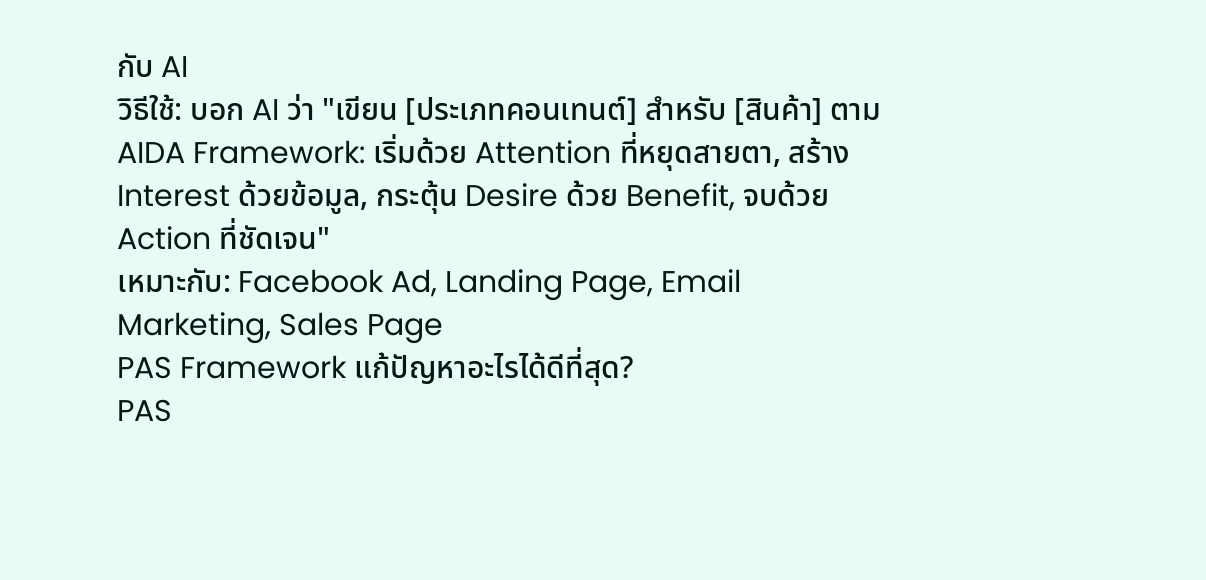กับ AI
วิธีใช้: บอก AI ว่า "เขียน [ประเภทคอนเทนต์] สำหรับ [สินค้า] ตาม AIDA Framework: เริ่มด้วย Attention ที่หยุดสายตา, สร้าง Interest ด้วยข้อมูล, กระตุ้น Desire ด้วย Benefit, จบด้วย Action ที่ชัดเจน"
เหมาะกับ: Facebook Ad, Landing Page, Email Marketing, Sales Page
PAS Framework แก้ปัญหาอะไรได้ดีที่สุด?
PAS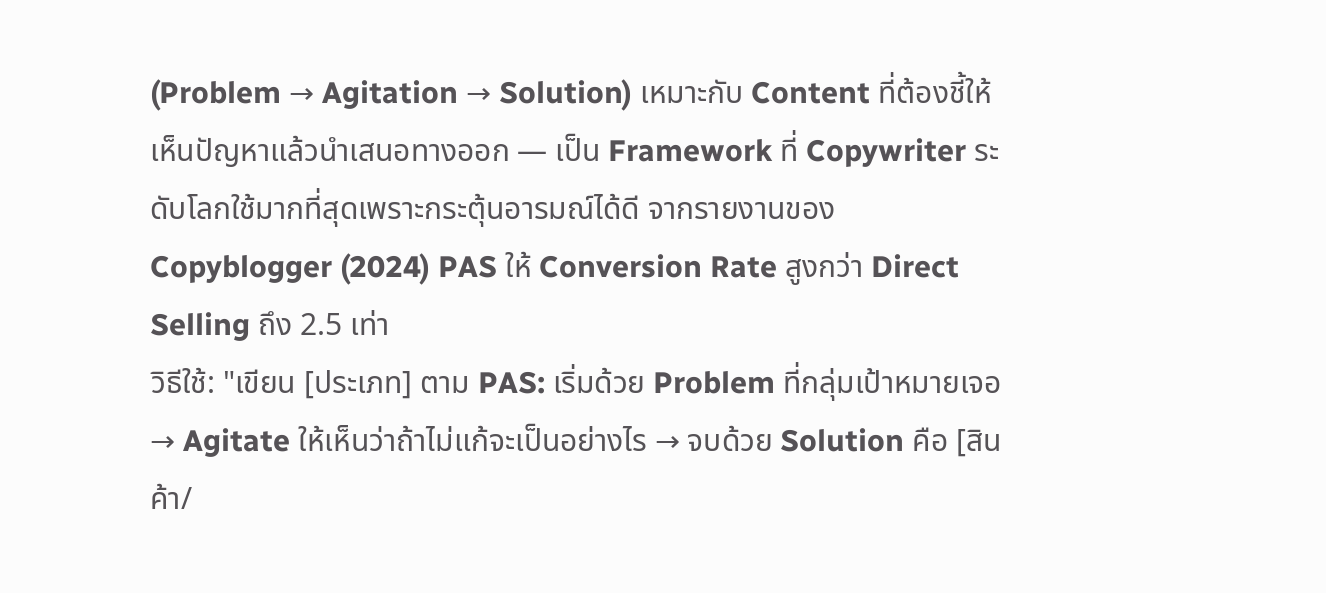(Problem → Agitation → Solution) เหมาะกับ Content ที่ต้องชี้ให้เห็นปัญหาแล้วนำเสนอทางออก — เป็น Framework ที่ Copywriter ระดับโลกใช้มากที่สุดเพราะกระตุ้นอารมณ์ได้ดี จากรายงานของ Copyblogger (2024) PAS ให้ Conversion Rate สูงกว่า Direct Selling ถึง 2.5 เท่า
วิธีใช้: "เขียน [ประเภท] ตาม PAS: เริ่มด้วย Problem ที่กลุ่มเป้าหมายเจอ → Agitate ให้เห็นว่าถ้าไม่แก้จะเป็นอย่างไร → จบด้วย Solution คือ [สินค้า/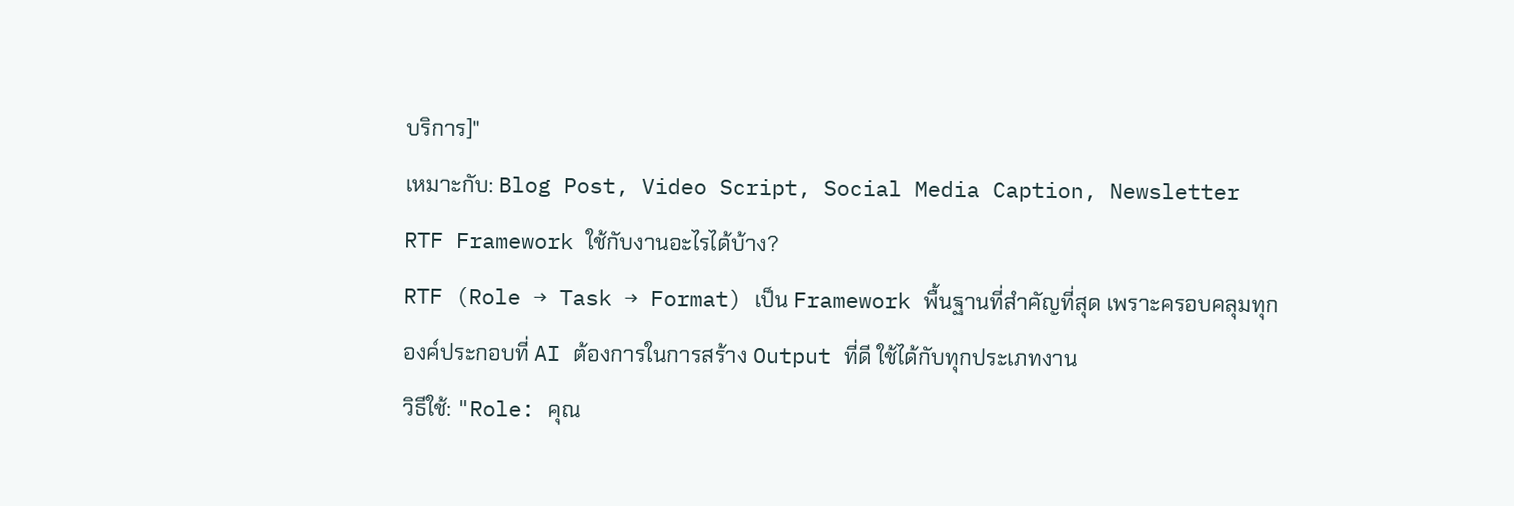บริการ]"
เหมาะกับ: Blog Post, Video Script, Social Media Caption, Newsletter
RTF Framework ใช้กับงานอะไรได้บ้าง?
RTF (Role → Task → Format) เป็น Framework พื้นฐานที่สำคัญที่สุด เพราะครอบคลุมทุกองค์ประกอบที่ AI ต้องการในการสร้าง Output ที่ดี ใช้ได้กับทุกประเภทงาน
วิธีใช้: "Role: คุณ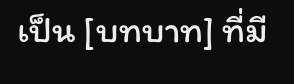เป็น [บทบาท] ที่มี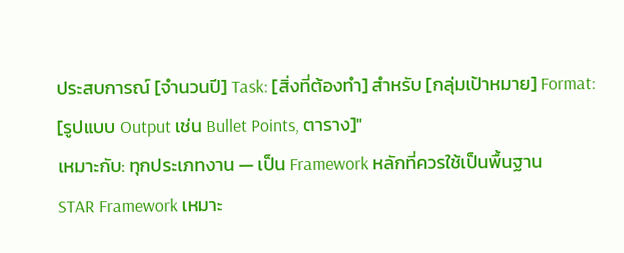ประสบการณ์ [จำนวนปี] Task: [สิ่งที่ต้องทำ] สำหรับ [กลุ่มเป้าหมาย] Format: [รูปแบบ Output เช่น Bullet Points, ตาราง]"
เหมาะกับ: ทุกประเภทงาน — เป็น Framework หลักที่ควรใช้เป็นพื้นฐาน
STAR Framework เหมาะ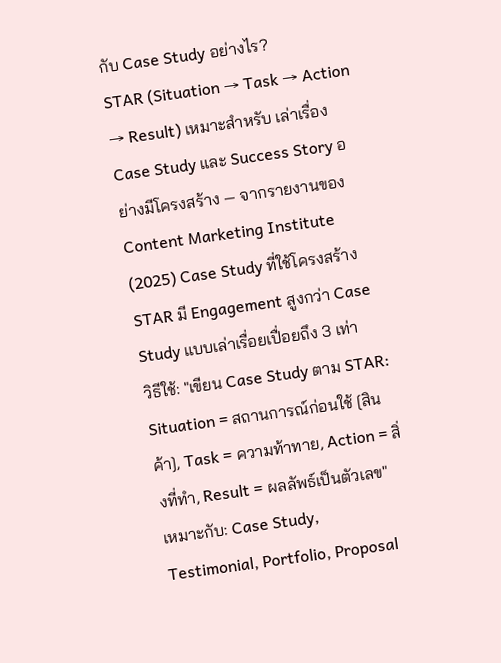กับ Case Study อย่างไร?
STAR (Situation → Task → Action → Result) เหมาะสำหรับ เล่าเรื่อง Case Study และ Success Story อย่างมีโครงสร้าง — จากรายงานของ Content Marketing Institute (2025) Case Study ที่ใช้โครงสร้าง STAR มี Engagement สูงกว่า Case Study แบบเล่าเรื่อยเปื่อยถึง 3 เท่า
วิธีใช้: "เขียน Case Study ตาม STAR: Situation = สถานการณ์ก่อนใช้ [สินค้า], Task = ความท้าทาย, Action = สิ่งที่ทำ, Result = ผลลัพธ์เป็นตัวเลข"
เหมาะกับ: Case Study, Testimonial, Portfolio, Proposal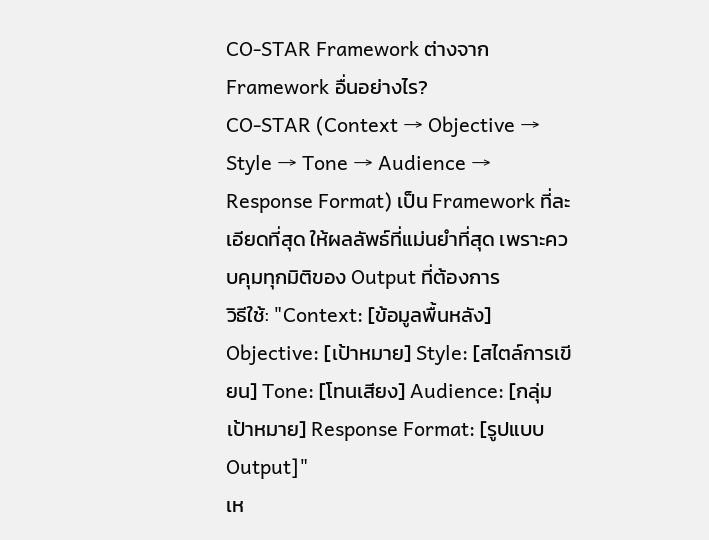CO-STAR Framework ต่างจาก Framework อื่นอย่างไร?
CO-STAR (Context → Objective → Style → Tone → Audience → Response Format) เป็น Framework ที่ละเอียดที่สุด ให้ผลลัพธ์ที่แม่นยำที่สุด เพราะควบคุมทุกมิติของ Output ที่ต้องการ
วิธีใช้: "Context: [ข้อมูลพื้นหลัง] Objective: [เป้าหมาย] Style: [สไตล์การเขียน] Tone: [โทนเสียง] Audience: [กลุ่มเป้าหมาย] Response Format: [รูปแบบ Output]"
เห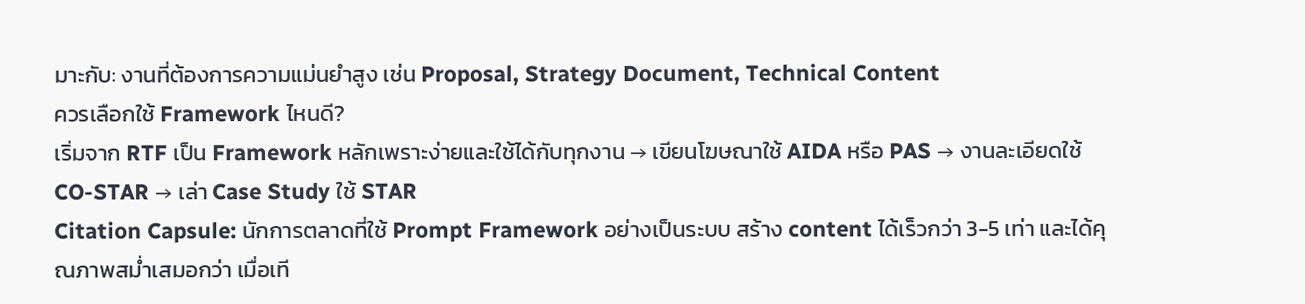มาะกับ: งานที่ต้องการความแม่นยำสูง เช่น Proposal, Strategy Document, Technical Content
ควรเลือกใช้ Framework ไหนดี?
เริ่มจาก RTF เป็น Framework หลักเพราะง่ายและใช้ได้กับทุกงาน → เขียนโฆษณาใช้ AIDA หรือ PAS → งานละเอียดใช้ CO-STAR → เล่า Case Study ใช้ STAR
Citation Capsule: นักการตลาดที่ใช้ Prompt Framework อย่างเป็นระบบ สร้าง content ได้เร็วกว่า 3-5 เท่า และได้คุณภาพสม่ำเสมอกว่า เมื่อเที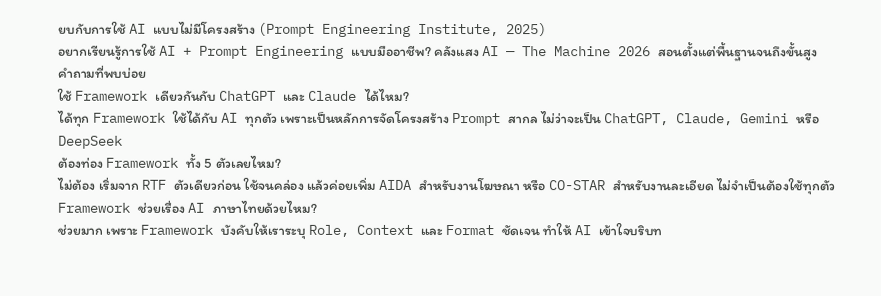ยบกับการใช้ AI แบบไม่มีโครงสร้าง (Prompt Engineering Institute, 2025)
อยากเรียนรู้การใช้ AI + Prompt Engineering แบบมืออาชีพ? คลังแสง AI — The Machine 2026 สอนตั้งแต่พื้นฐานจนถึงขั้นสูง
คำถามที่พบบ่อย
ใช้ Framework เดียวกันกับ ChatGPT และ Claude ได้ไหม?
ได้ทุก Framework ใช้ได้กับ AI ทุกตัว เพราะเป็นหลักการจัดโครงสร้าง Prompt สากล ไม่ว่าจะเป็น ChatGPT, Claude, Gemini หรือ DeepSeek
ต้องท่อง Framework ทั้ง 5 ตัวเลยไหม?
ไม่ต้อง เริ่มจาก RTF ตัวเดียวก่อน ใช้จนคล่อง แล้วค่อยเพิ่ม AIDA สำหรับงานโฆษณา หรือ CO-STAR สำหรับงานละเอียด ไม่จำเป็นต้องใช้ทุกตัว
Framework ช่วยเรื่อง AI ภาษาไทยด้วยไหม?
ช่วยมาก เพราะ Framework บังคับให้เราระบุ Role, Context และ Format ชัดเจน ทำให้ AI เข้าใจบริบท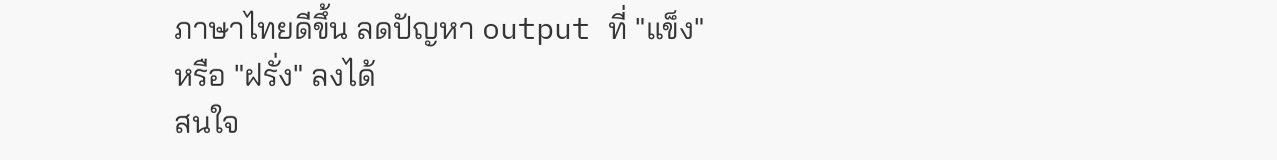ภาษาไทยดีขึ้น ลดปัญหา output ที่ "แข็ง" หรือ "ฝรั่ง" ลงได้
สนใจ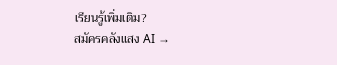เรียนรู้เพิ่มเติม?
สมัครคลังแสง AI →